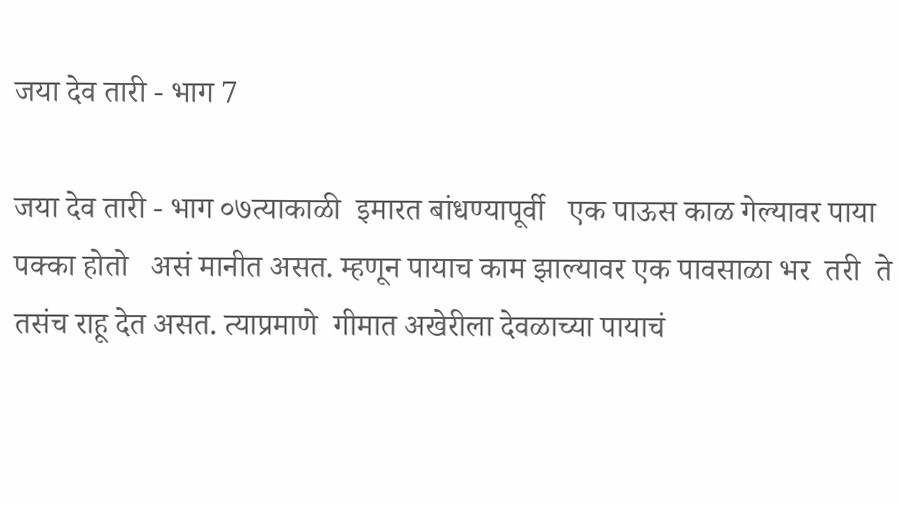जया देव तारी - भाग 7

जया देव तारी - भाग ०७त्याकाळी  इमारत बांधण्यापूर्वी   एक पाऊस काळ गेल्यावर पाया पक्का होतो   असं मानीत असत. म्हणून पायाच काम झाल्यावर एक पावसाळा भर  तरी  ते  तसंच राहू देत असत. त्याप्रमाणे  गीमात अखेरीला देवळाच्या पायाचं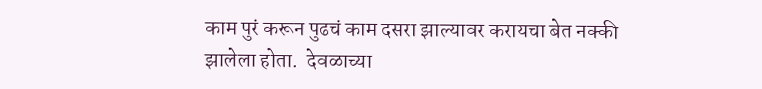काम पुरं करून पुढचं काम दसरा झाल्यावर करायचा बेत नक्की झालेला होता.  देवळाच्या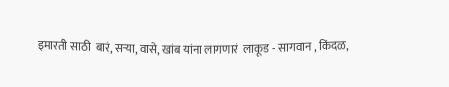इमारती साठी  बारं, सऱ्या, वासे, खांब यांना लागणारं  लाकूड - सागवान , किंदळ,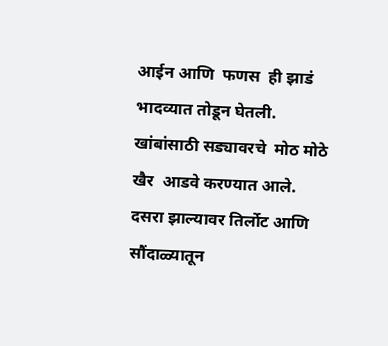आईन आणि  फणस  ही झाडं  भादव्यात तोडून घेतली.  खांबांसाठी सड्यावरचे  मोठ मोठे खैर  आडवे करण्यात आले. दसरा झाल्यावर तिर्लोट आणि  सौंदाळ्यातून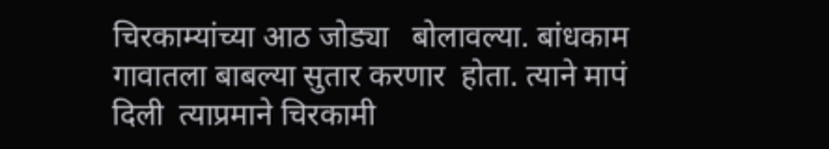चिरकाम्यांच्या आठ जोड्या   बोलावल्या. बांधकाम  गावातला बाबल्या सुतार करणार  होता. त्याने मापं  दिली  त्याप्रमाने चिरकामी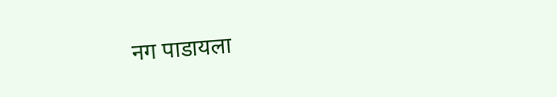नग पाडायला